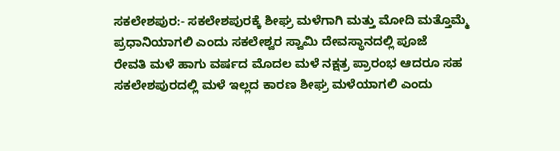ಸಕಲೇಶಪುರ:- ಸಕಲೇಶಪುರಕ್ಕೆ ಶೀಘ್ರ ಮಳೆಗಾಗಿ ಮತ್ತು ಮೋದಿ ಮತ್ತೊಮ್ಮೆ ಪ್ರಧಾನಿಯಾಗಲಿ ಎಂದು ಸಕಲೇಶ್ವರ ಸ್ವಾಮಿ ದೇವಸ್ಥಾನದಲ್ಲಿ ಪೂಜೆ
ರೇವತಿ ಮಳೆ ಹಾಗು ವರ್ಷದ ಮೊದಲ ಮಳೆ ನಕ್ಷತ್ರ ಪ್ರಾರಂಭ ಆದರೂ ಸಹ ಸಕಲೇಶಪುರದಲ್ಲಿ ಮಳೆ ಇಲ್ಲದ ಕಾರಣ ಶೀಘ್ರ ಮಳೆಯಾಗಲಿ ಎಂದು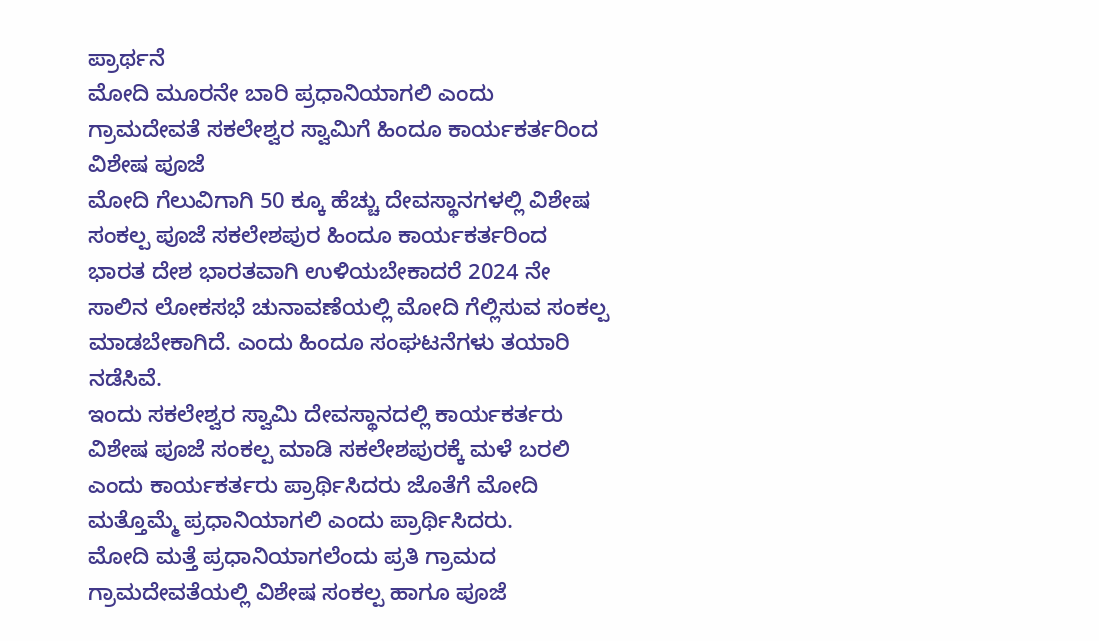ಪ್ರಾರ್ಥನೆ
ಮೋದಿ ಮೂರನೇ ಬಾರಿ ಪ್ರಧಾನಿಯಾಗಲಿ ಎಂದು ಗ್ರಾಮದೇವತೆ ಸಕಲೇಶ್ವರ ಸ್ವಾಮಿಗೆ ಹಿಂದೂ ಕಾರ್ಯಕರ್ತರಿಂದ ವಿಶೇಷ ಪೂಜೆ
ಮೋದಿ ಗೆಲುವಿಗಾಗಿ 50 ಕ್ಕೂ ಹೆಚ್ಚು ದೇವಸ್ಥಾನಗಳಲ್ಲಿ ವಿಶೇಷ ಸಂಕಲ್ಪ ಪೂಜೆ ಸಕಲೇಶಪುರ ಹಿಂದೂ ಕಾರ್ಯಕರ್ತರಿಂದ
ಭಾರತ ದೇಶ ಭಾರತವಾಗಿ ಉಳಿಯಬೇಕಾದರೆ 2024 ನೇ ಸಾಲಿನ ಲೋಕಸಭೆ ಚುನಾವಣೆಯಲ್ಲಿ ಮೋದಿ ಗೆಲ್ಲಿಸುವ ಸಂಕಲ್ಪ ಮಾಡಬೇಕಾಗಿದೆ. ಎಂದು ಹಿಂದೂ ಸಂಘಟನೆಗಳು ತಯಾರಿ ನಡೆಸಿವೆ.
ಇಂದು ಸಕಲೇಶ್ವರ ಸ್ವಾಮಿ ದೇವಸ್ಥಾನದಲ್ಲಿ ಕಾರ್ಯಕರ್ತರು ವಿಶೇಷ ಪೂಜೆ ಸಂಕಲ್ಪ ಮಾಡಿ ಸಕಲೇಶಪುರಕ್ಕೆ ಮಳೆ ಬರಲಿ ಎಂದು ಕಾರ್ಯಕರ್ತರು ಪ್ರಾರ್ಥಿಸಿದರು ಜೊತೆಗೆ ಮೋದಿ ಮತ್ತೊಮ್ಮೆ ಪ್ರಧಾನಿಯಾಗಲಿ ಎಂದು ಪ್ರಾರ್ಥಿಸಿದರು.
ಮೋದಿ ಮತ್ತೆ ಪ್ರಧಾನಿಯಾಗಲೆಂದು ಪ್ರತಿ ಗ್ರಾಮದ ಗ್ರಾಮದೇವತೆಯಲ್ಲಿ ವಿಶೇಷ ಸಂಕಲ್ಪ ಹಾಗೂ ಪೂಜೆ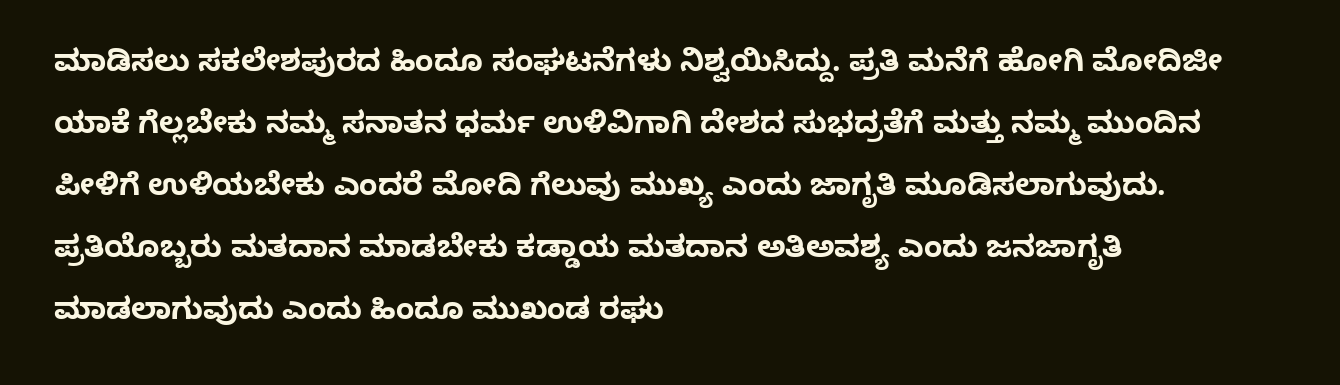ಮಾಡಿಸಲು ಸಕಲೇಶಪುರದ ಹಿಂದೂ ಸಂಘಟನೆಗಳು ನಿಶ್ವಯಿಸಿದ್ದು. ಪ್ರತಿ ಮನೆಗೆ ಹೋಗಿ ಮೋದಿಜೀ ಯಾಕೆ ಗೆಲ್ಲಬೇಕು ನಮ್ಮ ಸನಾತನ ಧರ್ಮ ಉಳಿವಿಗಾಗಿ ದೇಶದ ಸುಭದ್ರತೆಗೆ ಮತ್ತು ನಮ್ಮ ಮುಂದಿನ ಪೀಳಿಗೆ ಉಳಿಯಬೇಕು ಎಂದರೆ ಮೋದಿ ಗೆಲುವು ಮುಖ್ಯ ಎಂದು ಜಾಗೃತಿ ಮೂಡಿಸಲಾಗುವುದು.
ಪ್ರತಿಯೊಬ್ಬರು ಮತದಾನ ಮಾಡಬೇಕು ಕಡ್ಡಾಯ ಮತದಾನ ಅತಿಅವಶ್ಯ ಎಂದು ಜನಜಾಗೃತಿ ಮಾಡಲಾಗುವುದು ಎಂದು ಹಿಂದೂ ಮುಖಂಡ ರಘು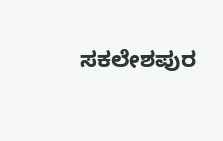ಸಕಲೇಶಪುರ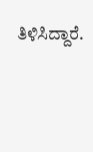ತಿಳಿಸಿದ್ದಾರೆ.